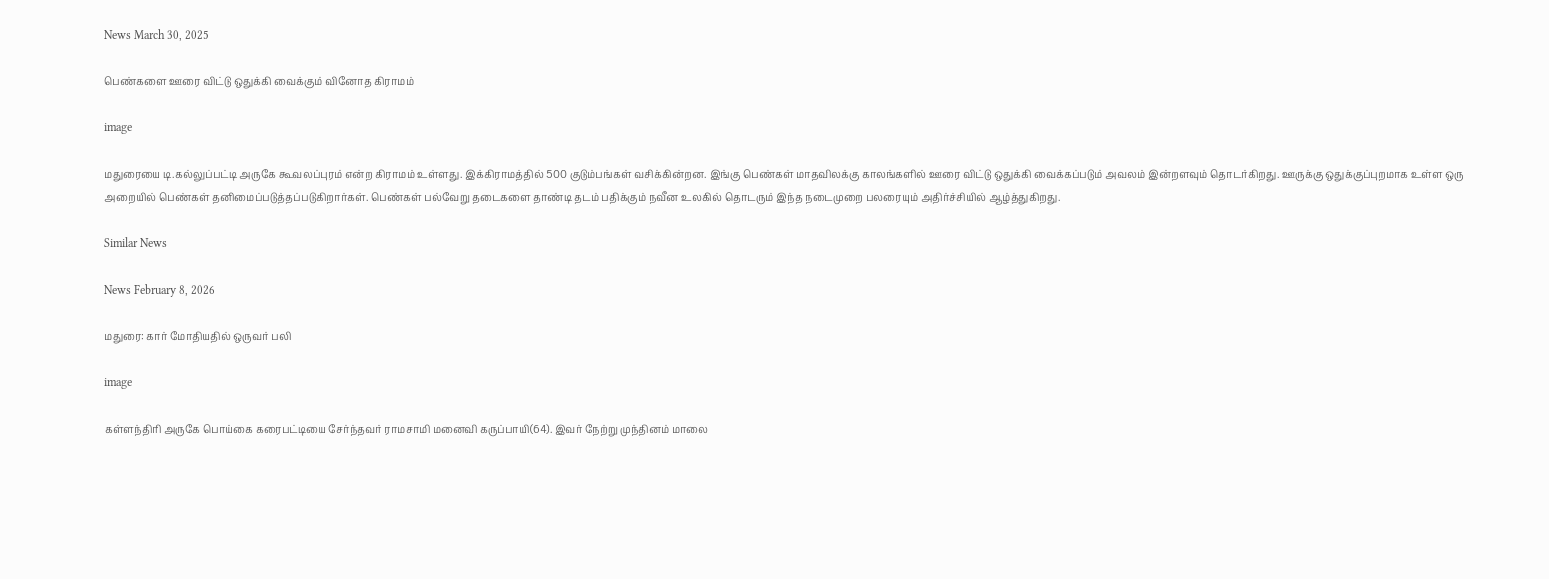News March 30, 2025

பெண்களை ஊரை விட்டு ஒதுக்கி வைக்கும் வினோத கிராமம்

image

மதுரையை டி.கல்லுப்பட்டி அருகே கூவலப்புரம் என்ற கிராமம் உள்ளது. இக்கிராமத்தில் 500 குடும்பங்கள் வசிக்கின்றன. இங்கு பெண்கள் மாதவிலக்கு காலங்களில் ஊரை விட்டு ஒதுக்கி வைக்கப்படும் அவலம் இன்றளவும் தொடர்கிறது. ஊருக்கு ஒதுக்குப்புறமாக உள்ள ஒரு அறையில் பெண்கள் தனிமைப்படுத்தப்படுகிறார்கள். பெண்கள் பல்வேறு தடைகளை தாண்டி தடம் பதிக்கும் நவீன உலகில் தொடரும் இந்த நடைமுறை பலரையும் அதிர்ச்சியில் ஆழ்த்துகிறது.

Similar News

News February 8, 2026

மதுரை: கார் மோதியதில் ஒருவர் பலி

image

கள்ளந்திரி அருகே பொய்கை கரைபட்டியை சேர்ந்தவர் ராமசாமி மனைவி கருப்பாயி(64). இவர் நேற்று முந்தினம் மாலை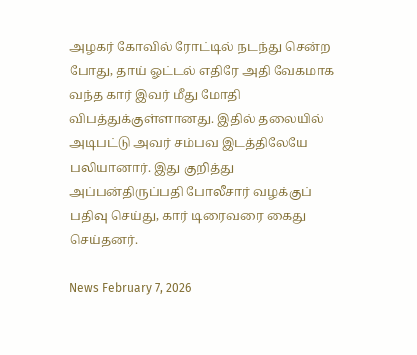அழகர் கோவில் ரோட்டில் நடந்து சென்ற போது, தாய் ஓட்டல் எதிரே அதி வேகமாக வந்த கார் இவர் மீது மோதி விபத்துக்குள்ளானது. இதில் தலையில் அடிபட்டு அவர் சம்பவ இடத்திலேயே பலியானார். இது குறித்து அப்பன்திருப்பதி போலீசார் வழக்குப் பதிவு செய்து, கார் டிரைவரை கைது செய்தனர்.

News February 7, 2026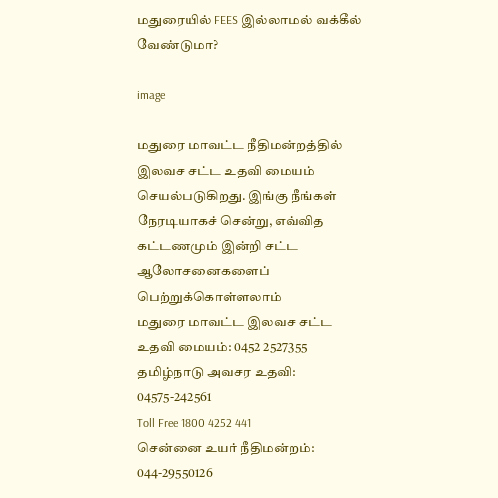மதுரையில் FEES இல்லாமல் வக்கீல் வேண்டுமா?

image

மதுரை மாவட்ட நீதிமன்றத்தில் இலவச சட்ட உதவி மையம் செயல்படுகிறது. இங்கு நீங்கள் நேரடியாகச் சென்று, எவ்வித கட்டணமும் இன்றி சட்ட ஆலோசனைகளைப் பெற்றுக்கொள்ளலாம்
மதுரை மாவட்ட இலவச சட்ட உதவி மையம்: 0452 2527355
தமிழ்நாடு அவசர உதவி: 04575-242561
Toll Free 1800 4252 441
சென்னை உயர் நீதிமன்றம்: 044-29550126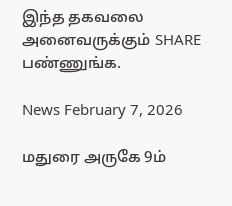இந்த தகவலை அனைவருக்கும் SHARE பண்ணுங்க.

News February 7, 2026

மதுரை அருகே 9ம்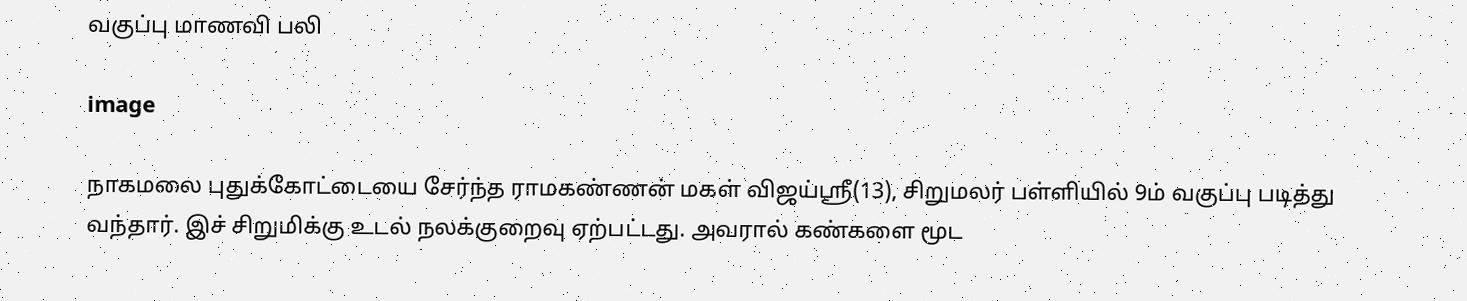வகுப்பு மாணவி பலி

image

நாகமலை புதுக்கோட்டையை சேர்ந்த ராமகண்ணன் மகள் விஜய்ஸ்ரீ(13), சிறுமலர் பள்ளியில் 9ம் வகுப்பு படித்து வந்தார். இச் சிறுமிக்கு உடல் நலக்குறைவு ஏற்பட்டது. அவரால் கண்களை மூட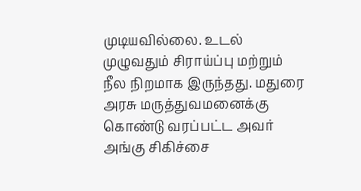முடியவில்லை. உடல் முழுவதும் சிராய்ப்பு மற்றும் நீல நிறமாக இருந்தது. மதுரை அரசு மருத்துவமனைக்கு கொண்டு வரப்பட்ட அவர் அங்கு சிகிச்சை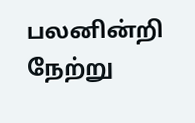பலனின்றி நேற்று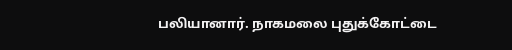பலியானார். நாகமலை புதுக்கோட்டை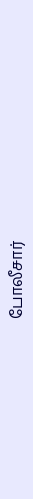போலீசார்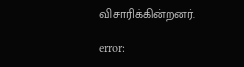விசாரிக்கின்றனர்.

error: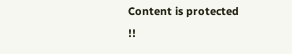Content is protected !!